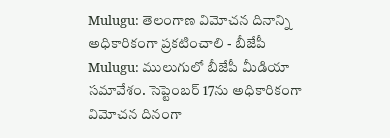Mulugu: తెలంగాణ విమోచన దినాన్ని అధికారికంగా ప్రకటించాలి - బీజేపీ
Mulugu: ములుగులో బీజేపీ మీడియా సమావేశం. సెప్టెంబర్ 17ను అధికారికంగా విమోచన దినంగా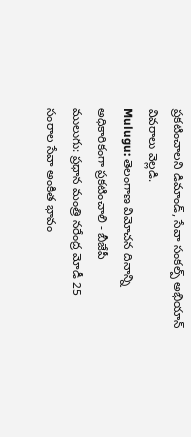ప్రకటించాలని డిమాండ్, సేవా సంకల్ప్ అభియాన్ వివరాలు వెల్లడి.
Mulugu: తెలంగాణ విమోచన దినాన్ని అధికారికంగా ప్రకటించాలి - బీజేపీ
ములుగు: ప్రధాన మంత్రి నరేంద్ర మోడీ 25 సంరాల సేవా అంకిత భావం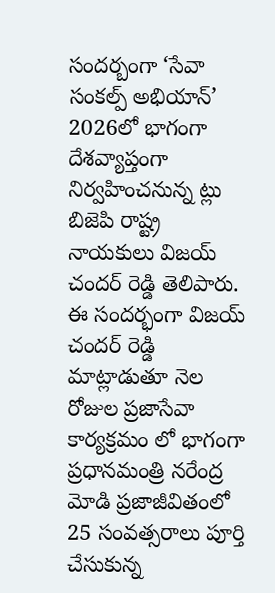సందర్బంగా ‘సేవా సంకల్ప్ అభియాన్’ 2026లో భాగంగా దేశవ్యాప్తంగా నిర్వహించనున్న ట్లు బిజెపి రాష్ట్ర నాయకులు విజయ్ చందర్ రెడ్డి తెలిపారు.
ఈ సందర్భంగా విజయ్ చందర్ రెడ్డి మాట్లాడుతూ నెల రోజుల ప్రజాసేవా కార్యక్రమం లో భాగంగా ప్రధానమంత్రి నరేంద్ర మోడి ప్రజాజీవితంలో 25 సంవత్సరాలు పూర్తి చేసుకున్న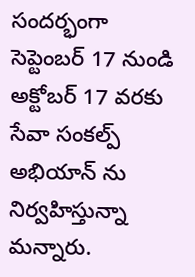సందర్భంగా సెప్టెంబర్ 17 నుండి అక్టోబర్ 17 వరకు సేవా సంకల్ప్ అభియాన్ ను నిర్వహిస్తున్నా మన్నారు.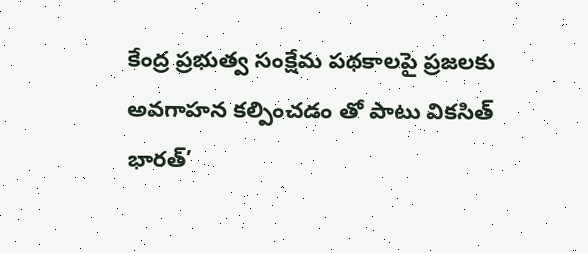కేంద్ర ప్రభుత్వ సంక్షేమ పథకాలపై ప్రజలకు అవగాహన కల్పించడం తో పాటు వికసిత్ భారత్’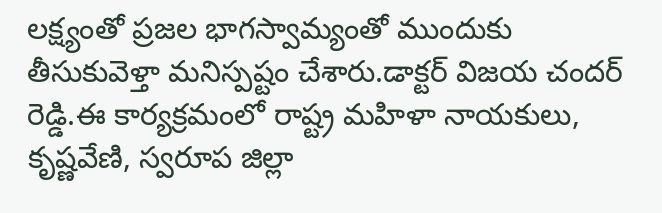లక్ష్యంతో ప్రజల భాగస్వామ్యంతో ముందుకు తీసుకువెళ్తా మనిస్పష్టం చేశారు.డాక్టర్ విజయ చందర్ రెడ్డి.ఈ కార్యక్రమంలో రాష్ట్ర మహిళా నాయకులు, కృష్ణవేణి, స్వరూప జిల్లా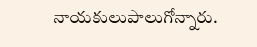నాయకులుపాలుగోన్నారు.